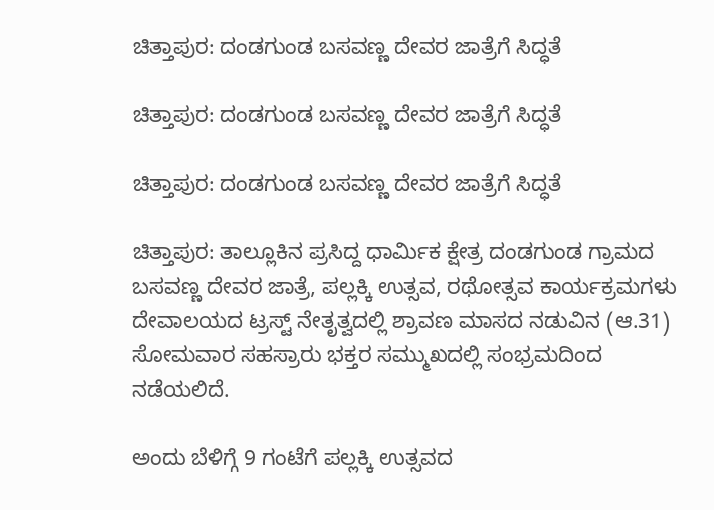ಚಿತ್ತಾಪುರ: ದಂಡಗುಂಡ ಬಸವಣ್ಣ ದೇವರ ಜಾತ್ರೆಗೆ ಸಿದ್ಧತೆ

ಚಿತ್ತಾಪುರ: ದಂಡಗುಂಡ ಬಸವಣ್ಣ ದೇವರ ಜಾತ್ರೆಗೆ ಸಿದ್ಧತೆ

ಚಿತ್ತಾಪುರ: ದಂಡಗುಂಡ ಬಸವಣ್ಣ ದೇವರ ಜಾತ್ರೆಗೆ ಸಿದ್ಧತೆ

ಚಿತ್ತಾಪುರ: ತಾಲ್ಲೂಕಿನ ಪ್ರಸಿದ್ದ ಧಾರ್ಮಿಕ ಕ್ಷೇತ್ರ ದಂಡಗುಂಡ ಗ್ರಾಮದ ಬಸವಣ್ಣ ದೇವರ ಜಾತ್ರೆ, ಪಲ್ಲಕ್ಕಿ ಉತ್ಸವ, ರಥೋತ್ಸವ ಕಾರ್ಯಕ್ರಮಗಳು ದೇವಾಲಯದ ಟ್ರಸ್ಟ್ ನೇತೃತ್ವದಲ್ಲಿ ಶ್ರಾವಣ ಮಾಸದ ನಡುವಿನ (ಆ.31) ಸೋಮವಾರ ಸಹಸ್ರಾರು ಭಕ್ತರ ಸಮ್ಮುಖದಲ್ಲಿ ಸಂಭ್ರಮದಿಂದ ನಡೆಯಲಿದೆ.

ಅಂದು ಬೆಳಿಗ್ಗೆ 9 ಗಂಟೆಗೆ ಪಲ್ಲಕ್ಕಿ ಉತ್ಸವದ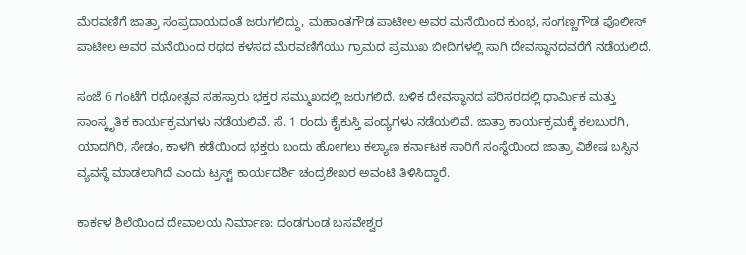ಮೆರವಣಿಗೆ ಜಾತ್ರಾ ಸಂಪ್ರದಾಯದಂತೆ ಜರುಗಲಿದ್ದು, ಮಹಾಂತಗೌಡ ಪಾಟೀಲ ಅವರ ಮನೆಯಿಂದ ಕುಂಭ, ಸಂಗಣ್ಣಗೌಡ ಪೊಲೀಸ್ ಪಾಟೀಲ ಅವರ ಮನೆಯಿಂದ ರಥದ ಕಳಸದ ಮೆರವಣಿಗೆಯು ಗ್ರಾಮದ ಪ್ರಮುಖ ಬೀದಿಗಳಲ್ಲಿ ಸಾಗಿ ದೇವಸ್ಥಾನದವರೆಗೆ ನಡೆಯಲಿದೆ.

ಸಂಜೆ 6 ಗಂಟೆಗೆ ರಥೋತ್ಸವ ಸಹಸ್ರಾರು ಭಕ್ತರ ಸಮ್ಮುಖದಲ್ಲಿ ಜರುಗಲಿದೆ. ಬಳಿಕ ದೇವಸ್ಥಾನದ ಪರಿಸರದಲ್ಲಿ ಧಾರ್ಮಿಕ ಮತ್ತು ಸಾಂಸ್ಕೃತಿಕ ಕಾರ್ಯಕ್ರಮಗಳು ನಡೆಯಲಿವೆ. ಸೆ. 1 ರಂದು ಕೈಕುಸ್ತಿ ಪಂದ್ಯಗಳು ನಡೆಯಲಿವೆ. ಜಾತ್ರಾ ಕಾರ್ಯಕ್ರಮಕ್ಕೆ ಕಲಬುರಗಿ, ಯಾದಗಿರಿ, ಸೇಡಂ, ಕಾಳಗಿ ಕಡೆಯಿಂದ ಭಕ್ತರು ಬಂದು ಹೋಗಲು ಕಲ್ಯಾಣ ಕರ್ನಾಟಕ ಸಾರಿಗೆ ಸಂಸ್ಥೆಯಿಂದ ಜಾತ್ರಾ ವಿಶೇಷ ಬಸ್ಸಿನ ವ್ಯವಸ್ಥೆ ಮಾಡಲಾಗಿದೆ ಎಂದು ಟ್ರಸ್ಟ್ ಕಾರ್ಯದರ್ಶಿ ಚಂದ್ರಶೇಖರ ಅವಂಟಿ ತಿಳಿಸಿದ್ದಾರೆ.

ಕಾರ್ಕಳ ಶಿಲೆಯಿಂದ ದೇವಾಲಯ ನಿರ್ಮಾಣ: ದಂಡಗುಂಡ ಬಸವೇಶ್ವರ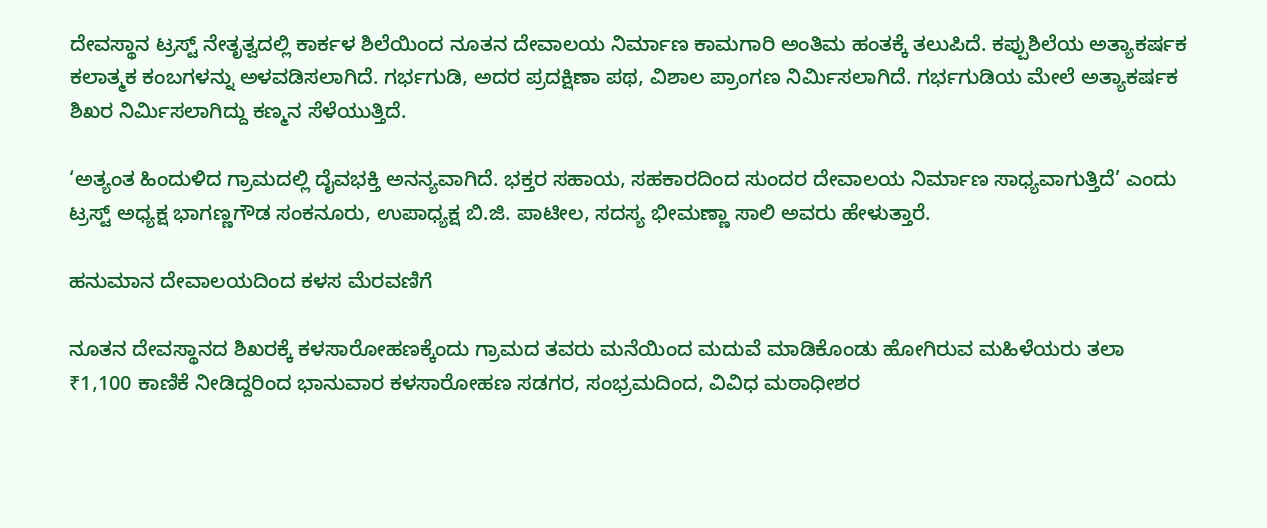ದೇವಸ್ಥಾನ ಟ್ರಸ್ಟ್ ನೇತೃತ್ವದಲ್ಲಿ ಕಾರ್ಕಳ ಶಿಲೆಯಿಂದ ನೂತನ ದೇವಾಲಯ ನಿರ್ಮಾಣ ಕಾಮಗಾರಿ ಅಂತಿಮ ಹಂತಕ್ಕೆ ತಲುಪಿದೆ. ಕಪ್ಪುಶಿಲೆಯ ಅತ್ಯಾಕರ್ಷಕ ಕಲಾತ್ಮಕ ಕಂಬಗಳನ್ನು ಅಳವಡಿಸಲಾಗಿದೆ. ಗರ್ಭಗುಡಿ, ಅದರ ಪ್ರದಕ್ಷಿಣಾ ಪಥ, ವಿಶಾಲ ಪ್ರಾಂಗಣ ನಿರ್ಮಿಸಲಾಗಿದೆ. ಗರ್ಭಗುಡಿಯ ಮೇಲೆ ಅತ್ಯಾಕರ್ಷಕ ಶಿಖರ ನಿರ್ಮಿಸಲಾಗಿದ್ದು ಕಣ್ಮನ ಸೆಳೆಯುತ್ತಿದೆ.

‘ಅತ್ಯಂತ ಹಿಂದುಳಿದ ಗ್ರಾಮದಲ್ಲಿ ದೈವಭಕ್ತಿ ಅನನ್ಯವಾಗಿದೆ. ಭಕ್ತರ ಸಹಾಯ, ಸಹಕಾರದಿಂದ ಸುಂದರ ದೇವಾಲಯ ನಿರ್ಮಾಣ ಸಾಧ್ಯವಾಗುತ್ತಿದೆ’ ಎಂದು ಟ್ರಸ್ಟ್ ಅಧ್ಯಕ್ಷ ಭಾಗಣ್ಣಗೌಡ ಸಂಕನೂರು, ಉಪಾಧ್ಯಕ್ಷ ಬಿ.ಜಿ. ಪಾಟೀಲ, ಸದಸ್ಯ ಭೀಮಣ್ಣಾ ಸಾಲಿ ಅವರು ಹೇಳುತ್ತಾರೆ.

ಹನುಮಾನ ದೇವಾಲಯದಿಂದ ಕಳಸ ಮೆರವಣಿಗೆ

ನೂತನ ದೇವಸ್ಥಾನದ ಶಿಖರಕ್ಕೆ ಕಳಸಾರೋಹಣಕ್ಕೆಂದು ಗ್ರಾಮದ ತವರು ಮನೆಯಿಂದ ಮದುವೆ ಮಾಡಿಕೊಂಡು ಹೋಗಿರುವ ಮಹಿಳೆಯರು ತಲಾ ₹1,100 ಕಾಣಿಕೆ ನೀಡಿದ್ದರಿಂದ ಭಾನುವಾರ ಕಳಸಾರೋಹಣ ಸಡಗರ, ಸಂಭ್ರಮದಿಂದ, ವಿವಿಧ ಮಠಾಧೀಶರ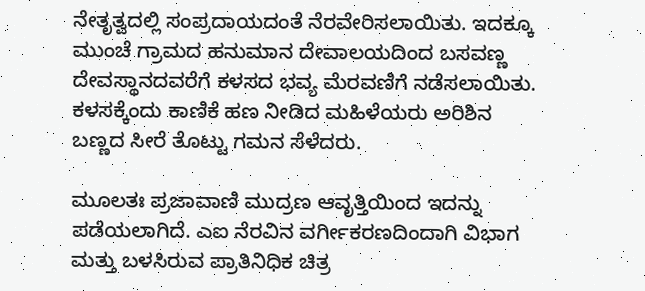ನೇತೃತ್ವದಲ್ಲಿ ಸಂಪ್ರದಾಯದಂತೆ ನೆರವೇರಿಸಲಾಯಿತು. ಇದಕ್ಕೂ ಮುಂಚೆ ಗ್ರಾಮದ ಹನುಮಾನ ದೇವಾಲಯದಿಂದ ಬಸವಣ್ಣ ದೇವಸ್ಥಾನದವರೆಗೆ ಕಳಸದ ಭವ್ಯ ಮೆರವಣಿಗೆ ನಡೆಸಲಾಯಿತು. ಕಳಸಕ್ಕೆಂದು ಕಾಣಿಕೆ ಹಣ ನೀಡಿದ ಮಹಿಳೆಯರು ಅರಿಶಿನ ಬಣ್ಣದ ಸೀರೆ ತೊಟ್ಟು ಗಮನ ಸೆಳೆದರು.

ಮೂಲತಃ ಪ್ರಜಾವಾಣಿ ಮುದ್ರಣ ಆವೃತ್ತಿಯಿಂದ ಇದನ್ನು ಪಡೆಯಲಾಗಿದೆ. ಎಐ ನೆರವಿನ ವರ್ಗೀಕರಣದಿಂದಾಗಿ ವಿಭಾಗ ಮತ್ತು ಬಳಸಿರುವ ಪ್ರಾತಿನಿಧಿಕ ಚಿತ್ರ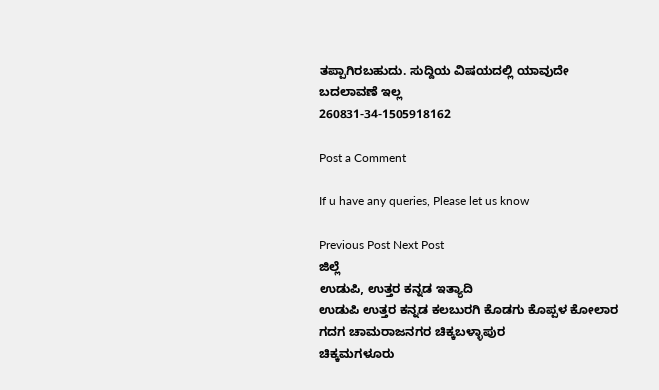ತಪ್ಪಾಗಿರಬಹುದು. ಸುದ್ದಿಯ ವಿಷಯದಲ್ಲಿ ಯಾವುದೇ ಬದಲಾವಣೆ ಇಲ್ಲ
260831-34-1505918162

Post a Comment

If u have any queries, Please let us know

Previous Post Next Post
ಜಿಲ್ಲೆ
ಉಡುಪಿ, ಉತ್ತರ ಕನ್ನಡ ಇತ್ಯಾದಿ
ಉಡುಪಿ ಉತ್ತರ ಕನ್ನಡ ಕಲಬುರಗಿ ಕೊಡಗು ಕೊಪ್ಪಳ ಕೋಲಾರ ಗದಗ ಚಾಮರಾಜನಗರ ಚಿಕ್ಕಬಳ್ಳಾಪುರ
ಚಿಕ್ಕಮಗಳೂರು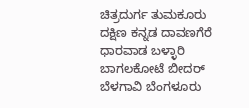ಚಿತ್ರದುರ್ಗ ತುಮಕೂರು ದಕ್ಷಿಣ ಕನ್ನಡ ದಾವಣಗೆರೆ ಧಾರವಾಡ ಬಳ್ಳಾರಿ ಬಾಗಲಕೋಟೆ ಬೀದರ್
ಬೆಳಗಾವಿ ಬೆಂಗಳೂರು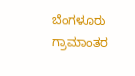ಬೆಂಗಳೂರು ಗ್ರಾಮಾಂತರ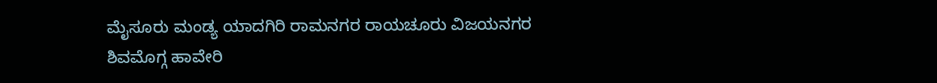ಮೈಸೂರು ಮಂಡ್ಯ ಯಾದಗಿರಿ ರಾಮನಗರ ರಾಯಚೂರು ವಿಜಯನಗರ
ಶಿವಮೊಗ್ಗ ಹಾವೇರಿ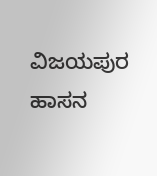ವಿಜಯಪುರ ಹಾಸನ